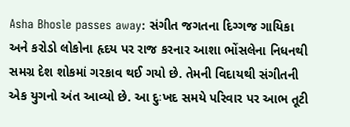Asha Bhosle passes away: સંગીત જગતના દિગ્ગજ ગાયિકા અને કરોડો લોકોના હૃદય પર રાજ કરનાર આશા ભોંસલેના નિધનથી સમગ્ર દેશ શોકમાં ગરકાવ થઈ ગયો છે. તેમની વિદાયથી સંગીતની એક યુગનો અંત આવ્યો છે. આ દુઃખદ સમયે પરિવાર પર આભ તૂટી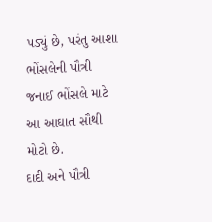પડ્યું છે, પરંતુ આશા ભોંસલેની પૌત્રી જનાઈ ભોંસલે માટે આ આઘાત સૌથી મોટો છે.
દાદી અને પૌત્રી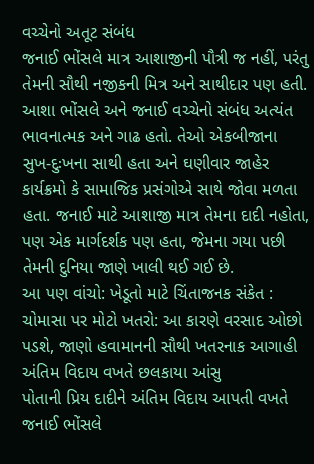વચ્ચેનો અતૂટ સંબંધ
જનાઈ ભોંસલે માત્ર આશાજીની પૌત્રી જ નહીં, પરંતુ તેમની સૌથી નજીકની મિત્ર અને સાથીદાર પણ હતી. આશા ભોંસલે અને જનાઈ વચ્ચેનો સંબંધ અત્યંત ભાવનાત્મક અને ગાઢ હતો. તેઓ એકબીજાના સુખ-દુઃખના સાથી હતા અને ઘણીવાર જાહેર કાર્યક્રમો કે સામાજિક પ્રસંગોએ સાથે જોવા મળતા હતા. જનાઈ માટે આશાજી માત્ર તેમના દાદી નહોતા, પણ એક માર્ગદર્શક પણ હતા, જેમના ગયા પછી તેમની દુનિયા જાણે ખાલી થઈ ગઈ છે.
આ પણ વાંચો: ખેડૂતો માટે ચિંતાજનક સંકેત : ચોમાસા પર મોટો ખતરો: આ કારણે વરસાદ ઓછો પડશે, જાણો હવામાનની સૌથી ખતરનાક આગાહી
અંતિમ વિદાય વખતે છલકાયા આંસુ
પોતાની પ્રિય દાદીને અંતિમ વિદાય આપતી વખતે જનાઈ ભોંસલે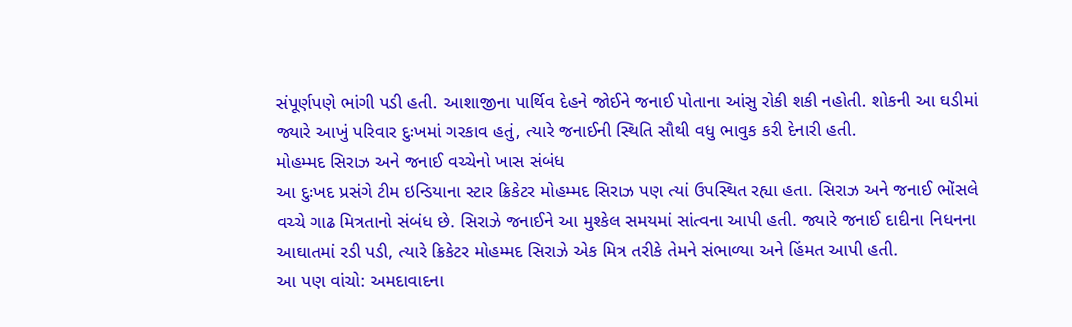સંપૂર્ણપણે ભાંગી પડી હતી. આશાજીના પાર્થિવ દેહને જોઈને જનાઈ પોતાના આંસુ રોકી શકી નહોતી. શોકની આ ઘડીમાં જ્યારે આખું પરિવાર દુઃખમાં ગરકાવ હતું, ત્યારે જનાઈની સ્થિતિ સૌથી વધુ ભાવુક કરી દેનારી હતી.
મોહમ્મદ સિરાઝ અને જનાઈ વચ્ચેનો ખાસ સંબંધ
આ દુઃખદ પ્રસંગે ટીમ ઇન્ડિયાના સ્ટાર ક્રિકેટર મોહમ્મદ સિરાઝ પણ ત્યાં ઉપસ્થિત રહ્યા હતા. સિરાઝ અને જનાઈ ભોંસલે વચ્ચે ગાઢ મિત્રતાનો સંબંધ છે. સિરાઝે જનાઈને આ મુશ્કેલ સમયમાં સાંત્વના આપી હતી. જ્યારે જનાઈ દાદીના નિધનના આઘાતમાં રડી પડી, ત્યારે ક્રિકેટર મોહમ્મદ સિરાઝે એક મિત્ર તરીકે તેમને સંભાળ્યા અને હિંમત આપી હતી.
આ પણ વાંચો: અમદાવાદના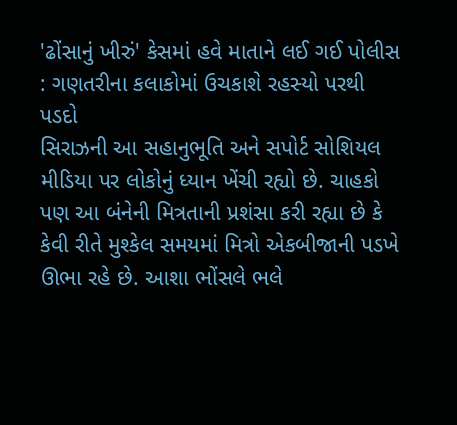'ઢોંસાનું ખીરું' કેસમાં હવે માતાને લઈ ગઈ પોલીસ : ગણતરીના કલાકોમાં ઉચકાશે રહસ્યો પરથી પડદો
સિરાઝની આ સહાનુભૂતિ અને સપોર્ટ સોશિયલ મીડિયા પર લોકોનું ધ્યાન ખેંચી રહ્યો છે. ચાહકો પણ આ બંનેની મિત્રતાની પ્રશંસા કરી રહ્યા છે કે કેવી રીતે મુશ્કેલ સમયમાં મિત્રો એકબીજાની પડખે ઊભા રહે છે. આશા ભોંસલે ભલે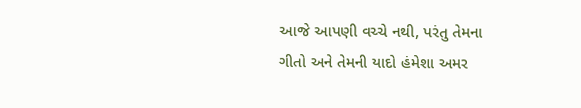આજે આપણી વચ્ચે નથી, પરંતુ તેમના ગીતો અને તેમની યાદો હંમેશા અમર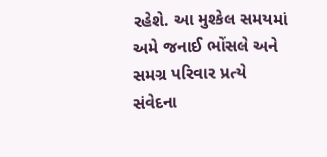રહેશે. આ મુશ્કેલ સમયમાં અમે જનાઈ ભોંસલે અને સમગ્ર પરિવાર પ્રત્યે સંવેદના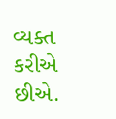વ્યક્ત કરીએ છીએ.